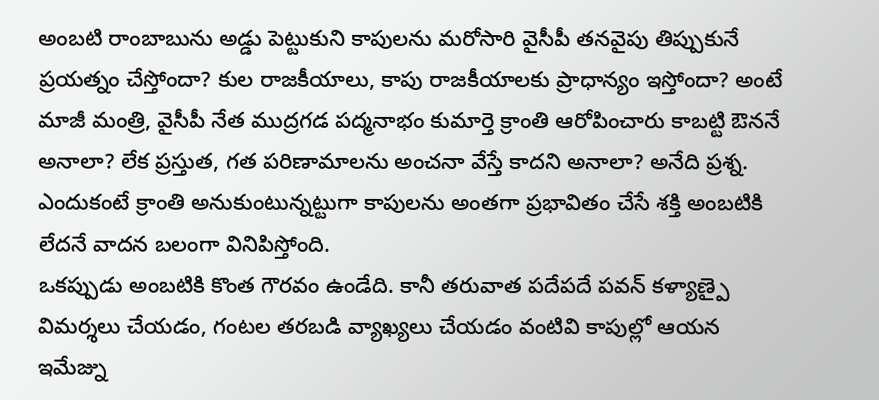అంబటి రాంబాబును అడ్డు పెట్టుకుని కాపులను మరోసారి వైసీపీ తనవైపు తిప్పుకునే ప్రయత్నం చేస్తోందా? కుల రాజకీయాలు, కాపు రాజకీయాలకు ప్రాధాన్యం ఇస్తోందా? అంటే మాజీ మంత్రి, వైసీపీ నేత ముద్రగడ పద్మనాభం కుమార్తె క్రాంతి ఆరోపించారు కాబట్టి ఔననే అనాలా? లేక ప్రస్తుత, గత పరిణామాలను అంచనా వేస్తే కాదని అనాలా? అనేది ప్రశ్న. ఎందుకంటే క్రాంతి అనుకుంటున్నట్టుగా కాపులను అంతగా ప్రభావితం చేసే శక్తి అంబటికి లేదనే వాదన బలంగా వినిపిస్తోంది.
ఒకప్పుడు అంబటికి కొంత గౌరవం ఉండేది. కానీ తరువాత పదేపదే పవన్ కళ్యాణ్పై విమర్శలు చేయడం, గంటల తరబడి వ్యాఖ్యలు చేయడం వంటివి కాపుల్లో ఆయన ఇమేజ్ను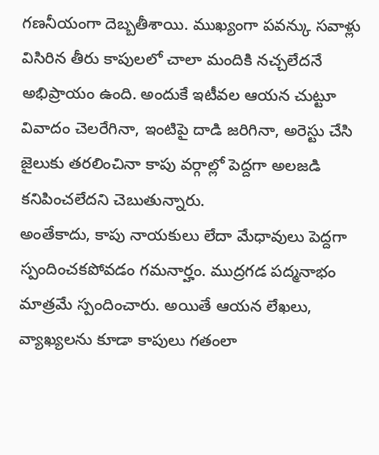గణనీయంగా దెబ్బతీశాయి. ముఖ్యంగా పవన్కు సవాళ్లు విసిరిన తీరు కాపులలో చాలా మందికి నచ్చలేదనే అభిప్రాయం ఉంది. అందుకే ఇటీవల ఆయన చుట్టూ వివాదం చెలరేగినా, ఇంటిపై దాడి జరిగినా, అరెస్టు చేసి జైలుకు తరలించినా కాపు వర్గాల్లో పెద్దగా అలజడి కనిపించలేదని చెబుతున్నారు.
అంతేకాదు, కాపు నాయకులు లేదా మేధావులు పెద్దగా స్పందించకపోవడం గమనార్హం. ముద్రగడ పద్మనాభం మాత్రమే స్పందించారు. అయితే ఆయన లేఖలు, వ్యాఖ్యలను కూడా కాపులు గతంలా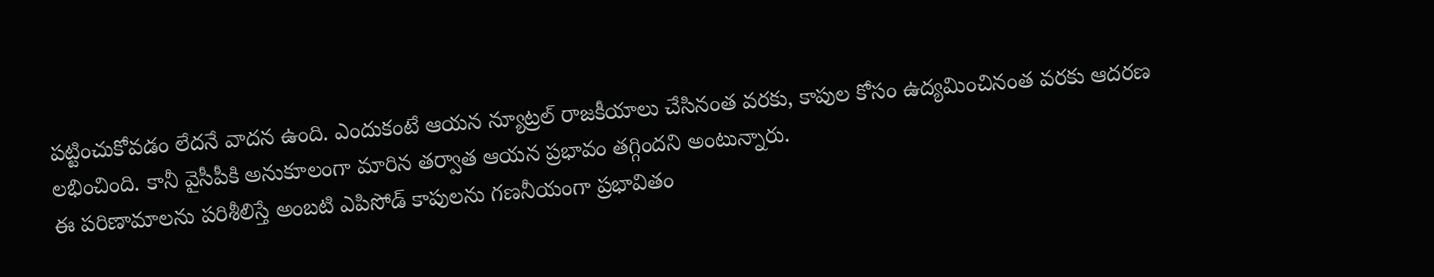పట్టించుకోవడం లేదనే వాదన ఉంది. ఎందుకంటే ఆయన న్యూట్రల్ రాజకీయాలు చేసినంత వరకు, కాపుల కోసం ఉద్యమించినంత వరకు ఆదరణ లభించింది. కానీ వైసీపీకి అనుకూలంగా మారిన తర్వాత ఆయన ప్రభావం తగ్గిందని అంటున్నారు.
ఈ పరిణామాలను పరిశీలిస్తే అంబటి ఎపిసోడ్ కాపులను గణనీయంగా ప్రభావితం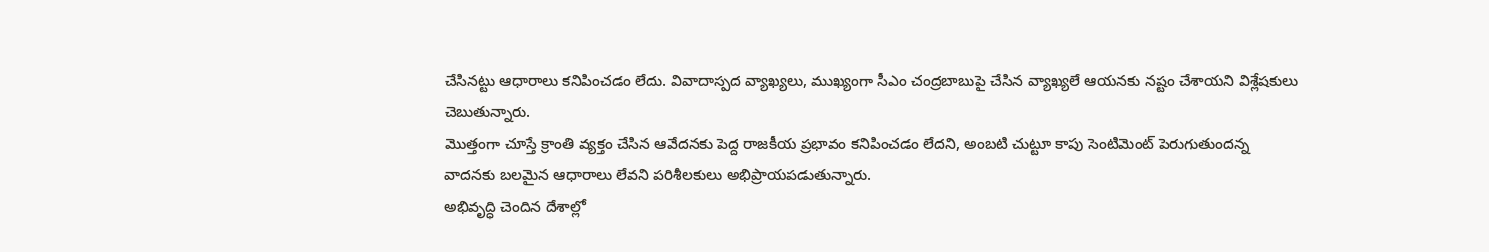చేసినట్టు ఆధారాలు కనిపించడం లేదు. వివాదాస్పద వ్యాఖ్యలు, ముఖ్యంగా సీఎం చంద్రబాబుపై చేసిన వ్యాఖ్యలే ఆయనకు నష్టం చేశాయని విశ్లేషకులు చెబుతున్నారు.
మొత్తంగా చూస్తే క్రాంతి వ్యక్తం చేసిన ఆవేదనకు పెద్ద రాజకీయ ప్రభావం కనిపించడం లేదని, అంబటి చుట్టూ కాపు సెంటిమెంట్ పెరుగుతుందన్న వాదనకు బలమైన ఆధారాలు లేవని పరిశీలకులు అభిప్రాయపడుతున్నారు.
అభివృద్ధి చెందిన దేశాల్లో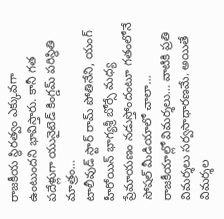రాజకీయ స్థిరత్వం ఎక్కువగా ఉంటుందని భావిస్తారు. కానీ గత పదేళ్లుగా యునైటెడ్ కింగ్డమ్ పరిస్థితి మాత్రం…
టాలీవుడ్ స్టార్ రామ్ పోతినేని, యంగ్ హీరోయిన్ భాగ్యశ్రీ బోర్సే మధ్య ప్రేమాయణం నడుస్తోందంటూ గతంలోనే సోషల్ మీడియాలో చాలా…
రాజకీయాల్లో విమర్శలు… వాటికి ప్రతి విమర్శలు సర్వసాధారణమే. అయితే విమర్శల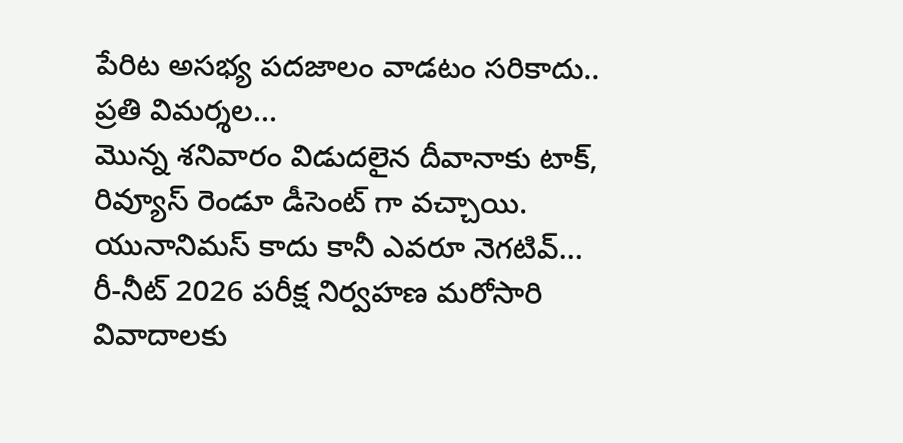పేరిట అసభ్య పదజాలం వాడటం సరికాదు.. ప్రతి విమర్శల…
మొన్న శనివారం విడుదలైన దీవానాకు టాక్, రివ్యూస్ రెండూ డీసెంట్ గా వచ్చాయి. యునానిమస్ కాదు కానీ ఎవరూ నెగటివ్…
రీ-నీట్ 2026 పరీక్ష నిర్వహణ మరోసారి వివాదాలకు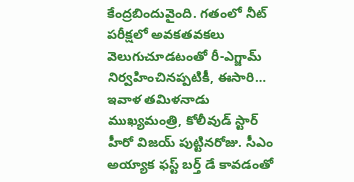కేంద్రబిందువైంది. గతంలో నీట్ పరీక్షలో అవకతవకలు వెలుగుచూడటంతో రీ-ఎగ్జామ్ నిర్వహించినప్పటికీ, ఈసారి…
ఇవాళ తమిళనాడు ముఖ్యమంత్రి, కోలీవుడ్ స్టార్ హీరో విజయ్ పుట్టినరోజు. సీఎం అయ్యాక ఫస్ట్ బర్త్ డే కావడంతో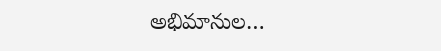అభిమానుల…